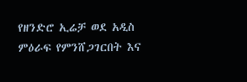የዘንድሮ ኢሬቻ ወደ አዲስ ምዕራፍ የምንሸጋገርበት እና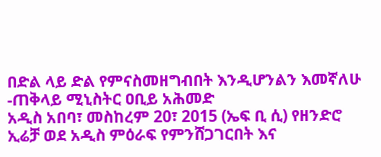በድል ላይ ድል የምናስመዘግብበት እንዲሆንልን እመኛለሁ -ጠቅላይ ሚኒስትር ዐቢይ አሕመድ
አዲስ አበባ፣ መስከረም 20፣ 2015 (ኤፍ ቢ ሲ) የዘንድሮ ኢሬቻ ወደ አዲስ ምዕራፍ የምንሸጋገርበት እና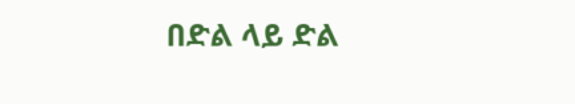በድል ላይ ድል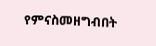የምናስመዘግብበት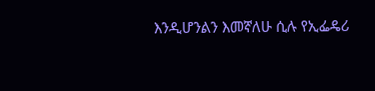እንዲሆንልን እመኛለሁ ሲሉ የኢፌዴሪ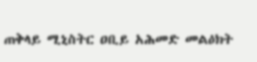ጠቅላይ ሚኒስትር ዐቢይ አሕመድ መልዕክት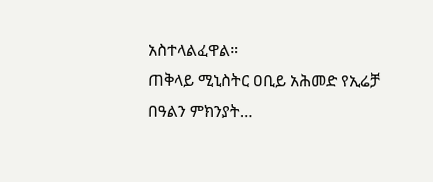አስተላልፈዋል።
ጠቅላይ ሚኒስትር ዐቢይ አሕመድ የኢሬቻ በዓልን ምክንያት…